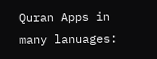Quran Apps in many lanuages: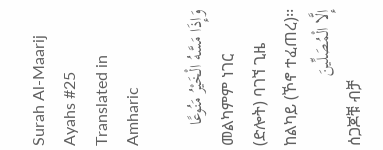Surah Al-Maarij Ayahs #25 Translated in Amharic

وَإِذَا مَسَّهُ الْخَيْرُ مَنُوعًا
መልካምም ነገር (ድሎት) ባገኘ ጊዜ ከልካይ (ኾኖ ተፈጠረ)፡፡
إِلَّا الْمُصَلِّينَ
ሰጋጆቹ ብቻ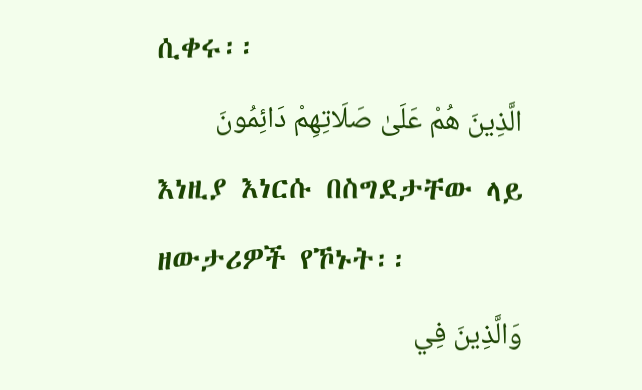ሲቀሩ፡፡
الَّذِينَ هُمْ عَلَىٰ صَلَاتِهِمْ دَائِمُونَ
እነዚያ እነርሱ በስግደታቸው ላይ ዘውታሪዎች የኾኑት፡፡
وَالَّذِينَ فِي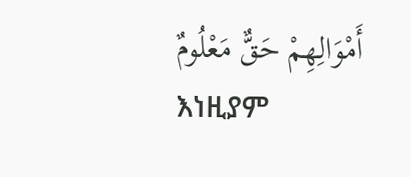أَمْوَالِهِمْ حَقٌّ مَعْلُومٌ
እነዚያም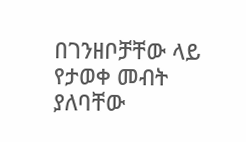በገንዘቦቻቸው ላይ የታወቀ መብት ያለባቸው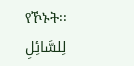የኾኑት፡፡
لِلسَّائِلِ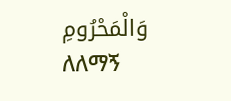وَالْمَحْرُومِ
ለለማኝ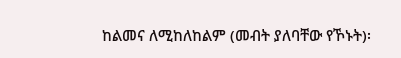ከልመና ለሚከለከልም (መብት ያለባቸው የኾኑት)፡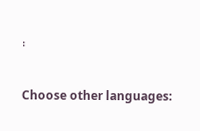፡

Choose other languages: